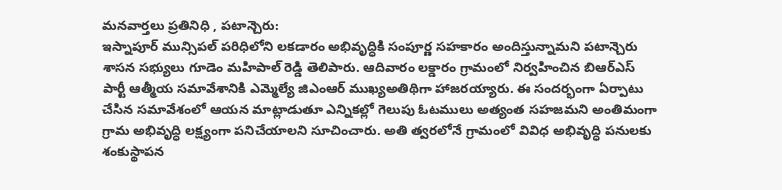మనవార్తలు ప్రతినిధి , పటాన్చెరు:
ఇస్నాపూర్ మున్సిపల్ పరిధిలోని లకడారం అభివృద్ధికి సంపూర్ణ సహకారం అందిస్తున్నామని పటాన్చెరు శాసన సభ్యులు గూడెం మహిపాల్ రెడ్డి తెలిపారు. ఆదివారం లక్డారం గ్రామంలో నిర్వహించిన బిఆర్ఎస్ పార్టీ ఆత్మీయ సమావేశానికి ఎమ్మెల్యే జిఎంఆర్ ముఖ్యఅతిథిగా హాజరయ్యారు. ఈ సందర్భంగా ఏర్పాటు చేసిన సమావేశంలో ఆయన మాట్లాడుతూ ఎన్నికల్లో గెలుపు ఓటములు అత్యంత సహజమని అంతిమంగా గ్రామ అభివృద్ధి లక్ష్యంగా పనిచేయాలని సూచించారు. అతి త్వరలోనే గ్రామంలో వివిధ అభివృద్ధి పనులకు శంకుస్థాపన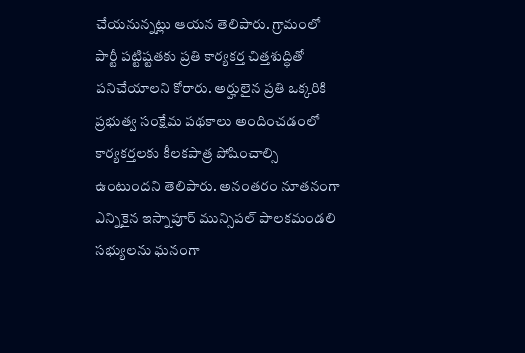చేయనున్నట్లు ఆయన తెలిపారు. గ్రామంలో పార్టీ పట్టిష్టతకు ప్రతి కార్యకర్త చిత్తశుద్ధితో పనిచేయాలని కోరారు. అర్హులైన ప్రతి ఒక్కరికి ప్రభుత్వ సంక్షేమ పథకాలు అందించడంలో కార్యకర్తలకు కీలకపాత్ర పోషించాల్సి ఉంటుందని తెలిపారు. అనంతరం నూతనంగా ఎన్నికైన ఇస్నాపూర్ మున్సిపల్ పాలకమండలి సభ్యులను ఘనంగా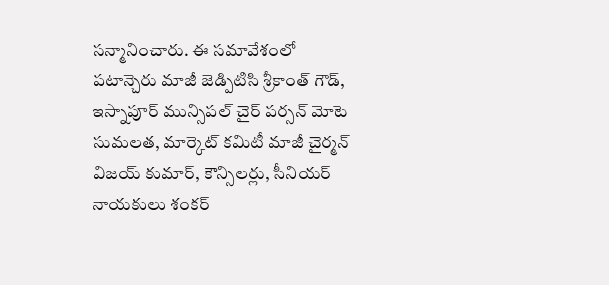సన్మానించారు. ఈ సమావేశంలో పటాన్చెరు మాజీ జెడ్పిటిసి శ్రీకాంత్ గౌడ్, ఇస్నాపూర్ మున్సిపల్ చైర్ పర్సన్ మోటె సుమలత, మార్కెట్ కమిటీ మాజీ చైర్మన్ విజయ్ కుమార్, కౌన్సిలర్లు, సీనియర్ నాయకులు శంకర్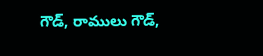గౌడ్, రాములు గౌడ్,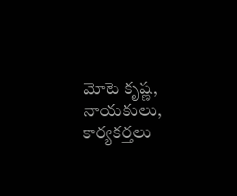మోటె కృష్ణ, నాయకులు, కార్యకర్తలు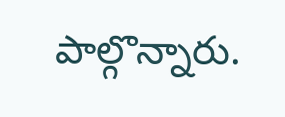పాల్గొన్నారు.